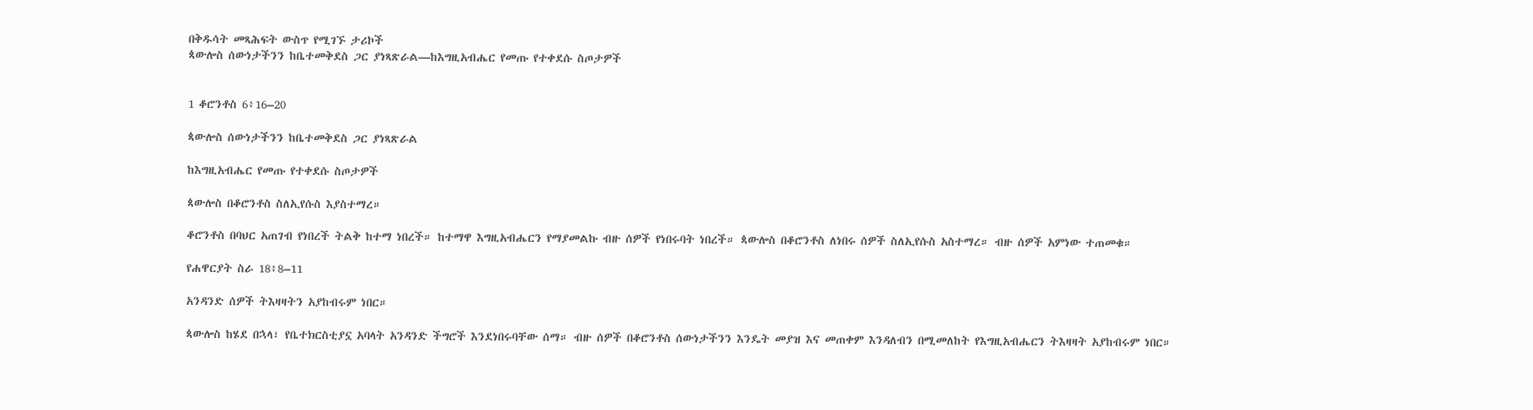በቅዱሳት መጻሕፍት ውስጥ የሚገኙ ታሪኮች
ጳውሎስ ሰውነታችንን ከቤተመቅደስ ጋር ያነጻጽራል—ከእግዚአብሔር የመጡ የተቀደሱ ስጦታዎች


1 ቆሮንቶስ 6፥16–20

ጳውሎስ ሰውነታችንን ከቤተመቅደስ ጋር ያነጻጽራል

ከእግዚአብሔር የመጡ የተቀደሱ ስጦታዎች

ጳውሎስ በቆሮንቶስ ስለኢየሱስ እያስተማረ።

ቆሮንቶስ በባህር አጠገብ የነበረች ትልቅ ከተማ ነበረች። ከተማዋ እግዚአብሔርን የማያመልኩ ብዙ ሰዎች የነበሩባት ነበረች። ጳውሎስ በቆሮንቶስ ለነበሩ ሰዎች ስለኢየሱስ አስተማረ። ብዙ ሰዎች አምነው ተጠመቁ።

የሐዋርያት ስራ 18፥8–11

አንዳንድ ሰዎች ትእዛዛትን አያከብሩም ነበር።

ጳውሎስ ከሄደ በኋላ፣ የቤተክርስቲያኗ አባላት አንዳንድ ችግሮች እንደነበሩባቸው ሰማ። ብዙ ሰዎች በቆሮንቶስ ሰውነታችንን እንዴት መያዝ እና መጠቀም እንዳለብን በሚመለከት የእግዚአብሔርን ትእዛዛት አያከብሩም ነበር።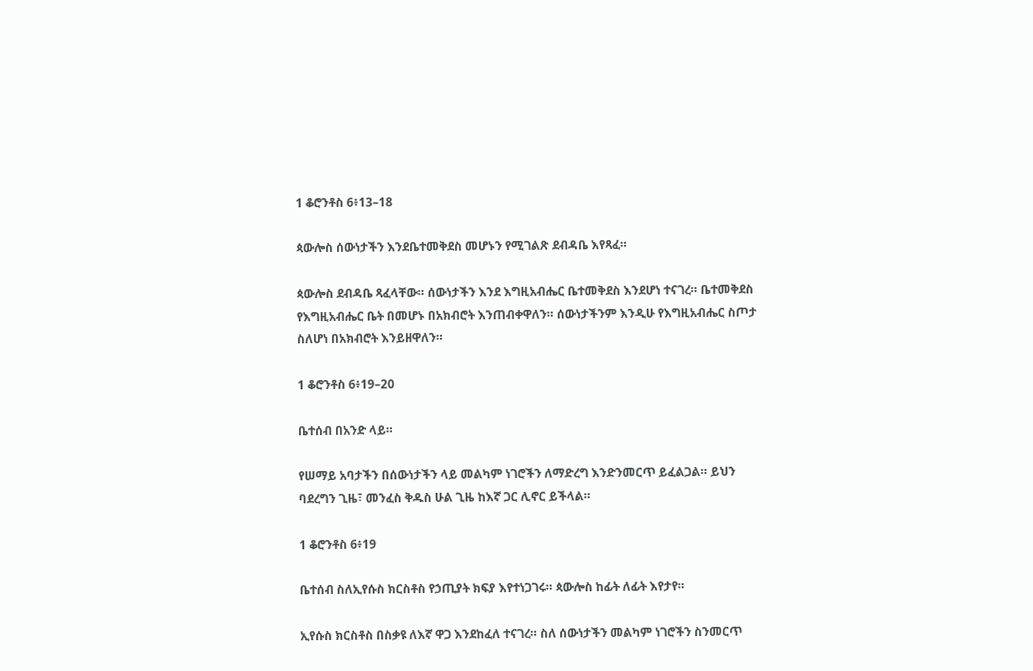1 ቆሮንቶስ 6፥13–18

ጳውሎስ ሰውነታችን እንደቤተመቅደስ መሆኑን የሚገልጽ ደብዳቤ እየጻፈ።

ጳውሎስ ደብዳቤ ጻፈላቸው። ሰውነታችን እንደ እግዚአብሔር ቤተመቅደስ እንደሆነ ተናገረ። ቤተመቅደስ የእግዚአብሔር ቤት በመሆኑ በአክብሮት እንጠብቀዋለን። ሰውነታችንም እንዲሁ የእግዚአብሔር ስጦታ ስለሆነ በአክብሮት እንይዘዋለን።

1 ቆሮንቶስ 6፥19–20

ቤተሰብ በአንድ ላይ።

የሠማይ አባታችን በሰውነታችን ላይ መልካም ነገሮችን ለማድረግ እንድንመርጥ ይፈልጋል። ይህን ባደረግን ጊዜ፣ መንፈስ ቅዱስ ሁል ጊዜ ከእኛ ጋር ሊኖር ይችላል።

1 ቆሮንቶስ 6፥19

ቤተሰብ ስለኢየሱስ ክርስቶስ የኃጢያት ክፍያ እየተነጋገሩ። ጳውሎስ ከፊት ለፊት እየታየ።

ኢየሱስ ክርስቶስ በስቃዩ ለእኛ ዋጋ እንደከፈለ ተናገረ። ስለ ሰውነታችን መልካም ነገሮችን ስንመርጥ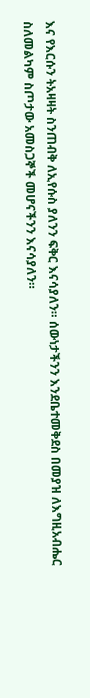እና የእርሱን ትአዛዛት ስንጠብቅ ለኢየሱስ ያለንን ፍቅር እናሳያለን። ሰውነታችንን እንደቤተመቅደስ በመያዝ ለእግዚአብሔር ስለመልካም ስጦታው አመስጋኞች መሆናችንን እናሳያለን።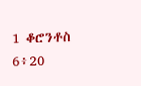1 ቆሮንቶስ 6፥20